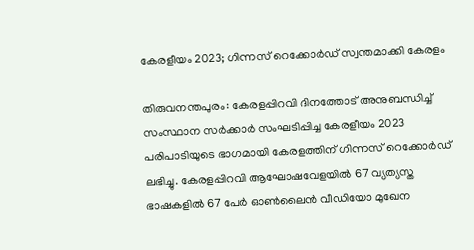കേരളീയം 2023; ഗിന്നസ് റെക്കോർഡ് സ്വന്തമാക്കി കേരളം

തിരുവനന്തപുരം: കേരളപ്പിറവി ദിനത്തോട് അനുബന്ധിച്ച് സംസ്ഥാന സർക്കാർ സംഘടിപ്പിച്ച കേരളീയം 2023 പരിപാടിയുടെ ഭാഗമായി കേരളത്തിന് ഗിന്നസ് റെക്കോർഡ് ലഭിച്ചു. കേരളപ്പിറവി ആഘോഷവേളയിൽ 67 വ്യത്യസ്ത ഭാഷകളിൽ 67 പേർ ഓൺലൈൻ വീഡിയോ മുഖേന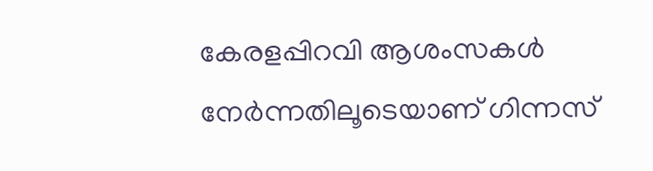കേരളപ്പിറവി ആശംസകൾ നേർന്നതിലൂടെയാണ് ഗിന്നസ്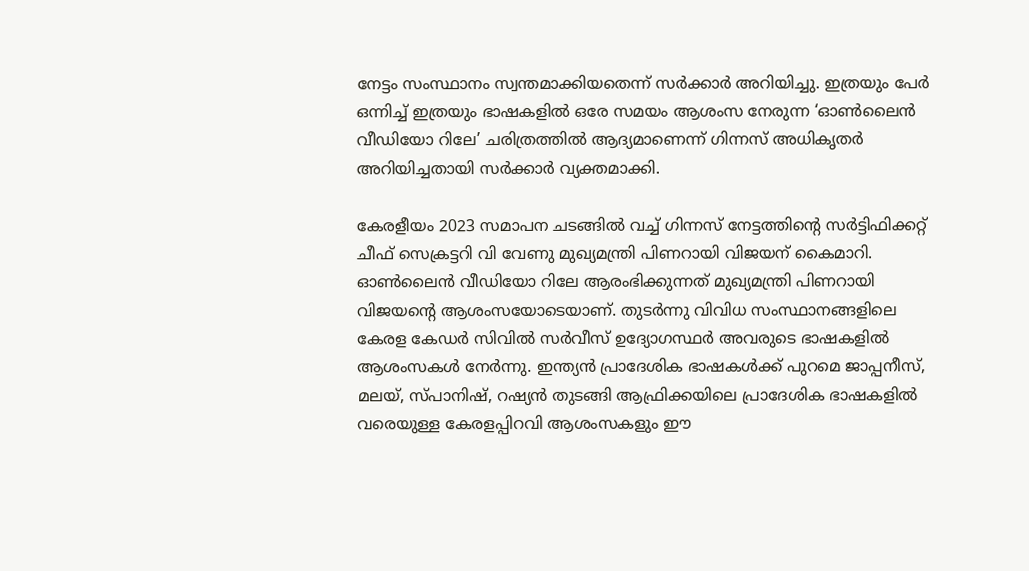നേട്ടം സംസ്ഥാനം സ്വന്തമാക്കിയതെന്ന് സർക്കാർ അറിയിച്ചു. ഇത്രയും പേർ ഒന്നിച്ച് ഇത്രയും ഭാഷകളിൽ ഒരേ സമയം ആശംസ നേരുന്ന ‘ഓൺലൈൻ വീഡിയോ റിലേ’ ചരിത്രത്തിൽ ആദ്യമാണെന്ന് ഗിന്നസ് അധികൃതർ അറിയിച്ചതായി സർക്കാർ വ്യക്തമാക്കി.

കേരളീയം 2023 സമാപന ചടങ്ങിൽ വച്ച് ഗിന്നസ് നേട്ടത്തിന്റെ സർട്ടിഫിക്കറ്റ് ചീഫ് സെക്രട്ടറി വി വേണു മുഖ്യമന്ത്രി പിണറായി വിജയന് കൈമാറി. ഓൺലൈൻ വീഡിയോ റിലേ ആരംഭിക്കുന്നത് മുഖ്യമന്ത്രി പിണറായി വിജയന്റെ ആശംസയോടെയാണ്. തുടർന്നു വിവിധ സംസ്ഥാനങ്ങളിലെ കേരള കേഡർ സിവിൽ സർവീസ് ഉദ്യോഗസ്ഥർ അവരുടെ ഭാഷകളിൽ ആശംസകൾ നേർന്നു. ഇന്ത്യൻ പ്രാദേശിക ഭാഷകൾക്ക് പുറമെ ജാപ്പനീസ്, മലയ്, സ്പാനിഷ്, റഷ്യൻ തുടങ്ങി ആഫ്രിക്കയിലെ പ്രാദേശിക ഭാഷകളിൽ വരെയുള്ള കേരളപ്പിറവി ആശംസകളും ഈ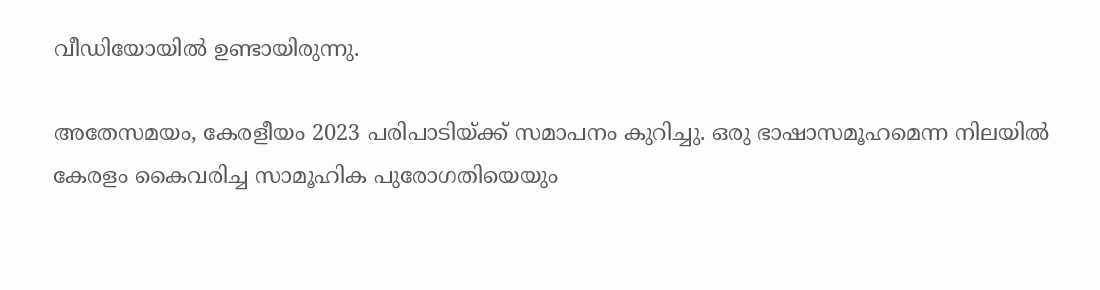വീഡിയോയിൽ ഉണ്ടായിരുന്നു.

അതേസമയം, കേരളീയം 2023 പരിപാടിയ്ക്ക് സമാപനം കുറിച്ചു. ഒരു ഭാഷാസമൂഹമെന്ന നിലയിൽ കേരളം കൈവരിച്ച സാമൂഹിക പുരോഗതിയെയും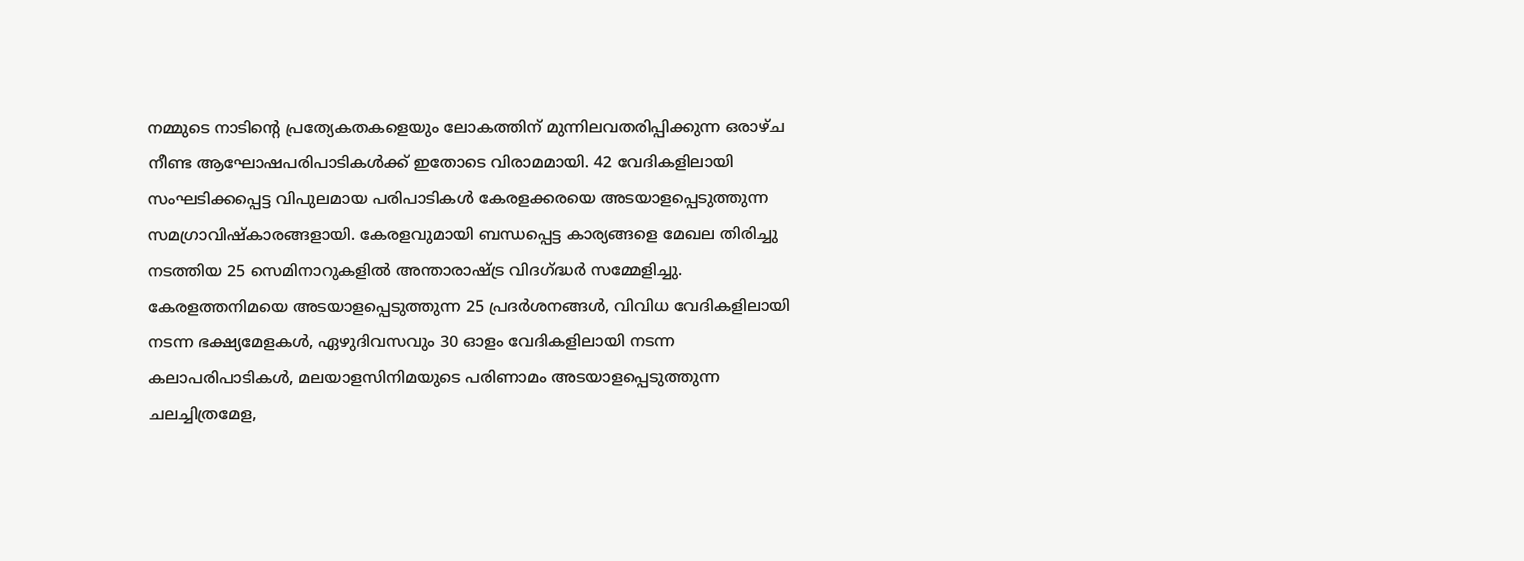നമ്മുടെ നാടിന്റെ പ്രത്യേകതകളെയും ലോകത്തിന് മുന്നിലവതരിപ്പിക്കുന്ന ഒരാഴ്ച നീണ്ട ആഘോഷപരിപാടികൾക്ക് ഇതോടെ വിരാമമായി. 42 വേദികളിലായി സംഘടിക്കപ്പെട്ട വിപുലമായ പരിപാടികൾ കേരളക്കരയെ അടയാളപ്പെടുത്തുന്ന സമഗ്രാവിഷ്‌കാരങ്ങളായി. കേരളവുമായി ബന്ധപ്പെട്ട കാര്യങ്ങളെ മേഖല തിരിച്ചു നടത്തിയ 25 സെമിനാറുകളിൽ അന്താരാഷ്ട്ര വിദഗ്ദ്ധർ സമ്മേളിച്ചു. കേരളത്തനിമയെ അടയാളപ്പെടുത്തുന്ന 25 പ്രദർശനങ്ങൾ, വിവിധ വേദികളിലായി നടന്ന ഭക്ഷ്യമേളകൾ, ഏഴുദിവസവും 30 ഓളം വേദികളിലായി നടന്ന കലാപരിപാടികൾ, മലയാളസിനിമയുടെ പരിണാമം അടയാളപ്പെടുത്തുന്ന ചലച്ചിത്രമേള,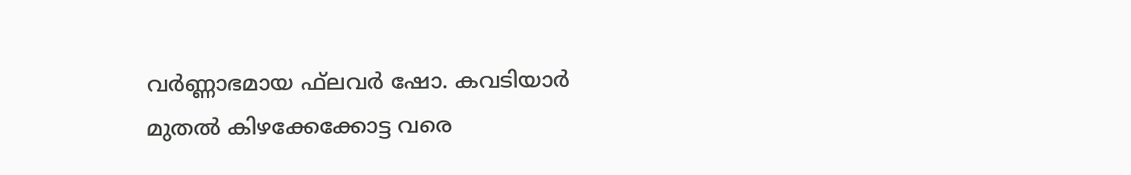വർണ്ണാഭമായ ഫ്‌ലവർ ഷോ. കവടിയാർ മുതൽ കിഴക്കേക്കോട്ട വരെ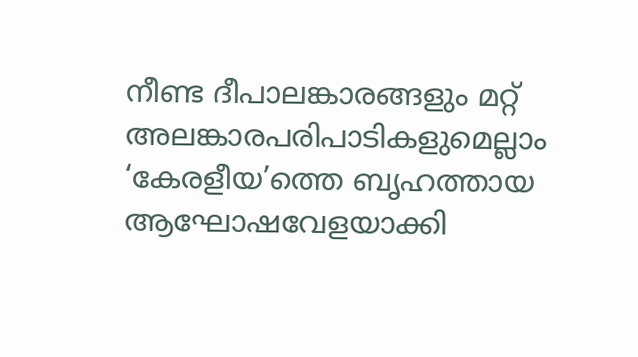നീണ്ട ദീപാലങ്കാരങ്ങളും മറ്റ് അലങ്കാരപരിപാടികളുമെല്ലാം ‘കേരളീയ’ത്തെ ബൃഹത്തായ ആഘോഷവേളയാക്കി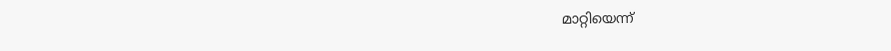മാറ്റിയെന്ന്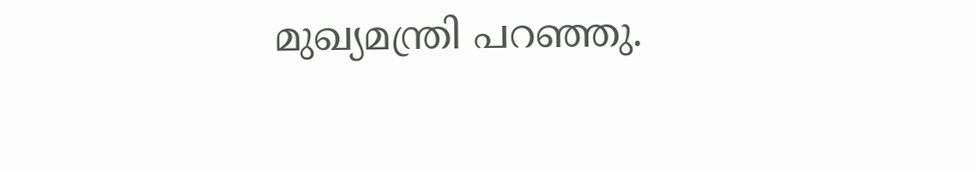മുഖ്യമന്ത്രി പറഞ്ഞു.